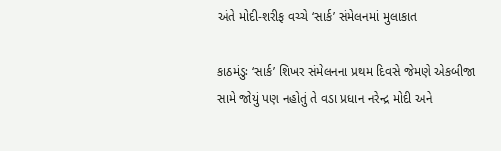અંતે મોદી-શરીફ વચ્ચે ‘સાર્ક’ સંમેલનમાં મુલાકાત

કાઠમંડુઃ ‘સાર્ક’ શિખર સંમેલનના પ્રથમ દિવસે જેમણે એકબીજા સામે જોયું પણ નહોતું તે વડા પ્રધાન નરેન્દ્ર મોદી અને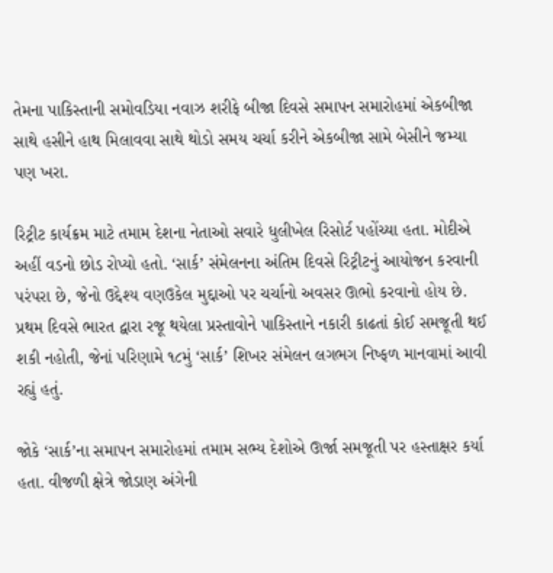તેમના પાકિસ્તાની સમોવડિયા નવાઝ શરીફે બીજા દિવસે સમાપન સમારોહમાં એકબીજા સાથે હસીને હાથ મિલાવવા સાથે થોડો સમય ચર્ચા કરીને એકબીજા સામે બેસીને જમ્યા પણ ખરા.

રિટ્રીટ કાર્યક્રમ માટે તમામ દેશના નેતાઓ સવારે ધુલીખેલ રિસોર્ટ પહોંચ્યા હતા. મોદીએ અહીં વડનો છોડ રોપ્યો હતો. ‘સાર્ક’ સંમેલનના અંતિમ દિવસે રિટ્રીટનું આયોજન કરવાની પરંપરા છે, જેનો ઉદ્દેશ્ય વણઉકેલ મુદ્દાઓ પર ચર્ચાનો અવસર ઊભો કરવાનો હોય છે. પ્રથમ દિવસે ભારત દ્વારા રજૂ થયેલા પ્રસ્તાવોને પાકિસ્તાને નકારી કાઢતાં કોઈ સમજૂતી થઈ શકી નહોતી, જેનાં પરિણામે ૧૮મું ‘સાર્ક’ શિખર સંમેલન લગભગ નિષ્ફળ માનવામાં આવી રહ્યું હતું.

જોકે ‘સાર્ક’ના સમાપન સમારોહમાં તમામ સભ્ય દેશોએ ઊર્જા સમજૂતી પર હસ્તાક્ષર કર્યા હતા. વીજળી ક્ષેત્રે જોડાણ અંગેની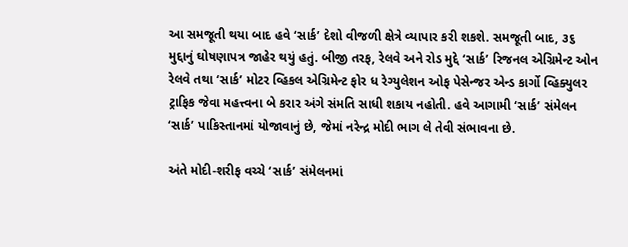આ સમજૂતી થયા બાદ હવે ‘સાર્ક’ દેશો વીજળી ક્ષેત્રે વ્યાપાર કરી શકશે. સમજૂતી બાદ, ૩૬ મુદ્દાનું ઘોષણાપત્ર જાહેર થયું હતું. બીજી તરફ, રેલવે અને રોડ મુદ્દે ‘સાર્ક’ રિજનલ એગ્રિમેન્ટ ઓન રેલવે તથા ‘સાર્ક’ મોટર વ્હિકલ એગ્રિમેન્ટ ફોર ધ રેગ્યુલેશન ઓફ પેસેન્જર એન્ડ કાર્ગો વ્હિક્યુલર ટ્રાફિક જેવા મહત્ત્વના બે કરાર અંગે સંમતિ સાધી શકાય નહોતી. હવે આગામી ‘સાર્ક’ સંમેલન ‘સાર્ક’ પાકિસ્તાનમાં યોજાવાનું છે, જેમાં નરેન્દ્ર મોદી ભાગ લે તેવી સંભાવના છે.

અંતે મોદી-શરીફ વચ્ચે ‘સાર્ક’ સંમેલનમાં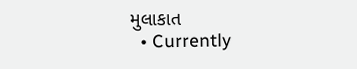મુલાકાત
  • Currently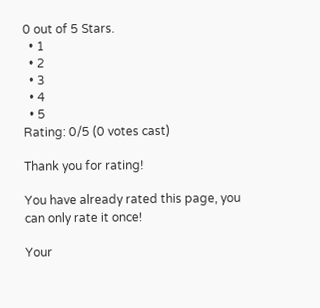0 out of 5 Stars.
  • 1
  • 2
  • 3
  • 4
  • 5
Rating: 0/5 (0 votes cast)

Thank you for rating!

You have already rated this page, you can only rate it once!

Your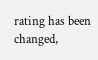rating has been changed,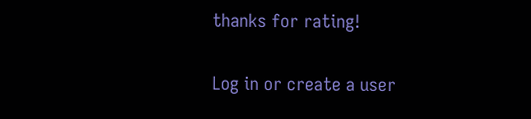thanks for rating!

Log in or create a user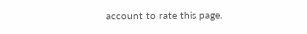account to rate this page.